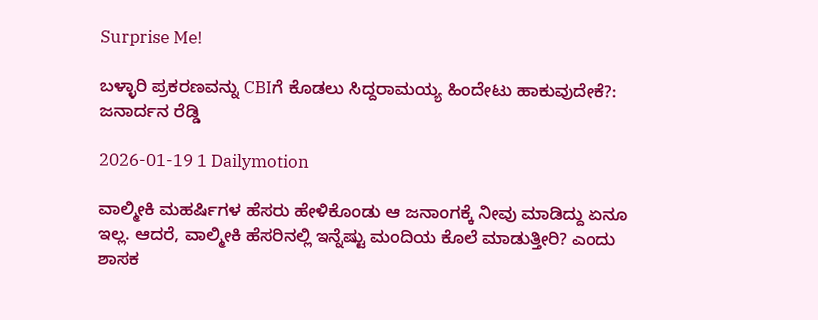Surprise Me!

ಬಳ್ಳಾರಿ ಪ್ರಕರಣವನ್ನು CBIಗೆ ಕೊಡಲು ಸಿದ್ದರಾಮಯ್ಯ ಹಿಂದೇಟು ಹಾಕುವುದೇಕೆ?: ಜನಾರ್ದನ ರೆಡ್ಡಿ

2026-01-19 1 Dailymotion

ವಾಲ್ಮೀಕಿ ಮಹರ್ಷಿಗಳ ಹೆಸರು ಹೇಳಿಕೊಂಡು ಆ ಜನಾಂಗಕ್ಕೆ ನೀವು ಮಾಡಿದ್ದು ಏನೂ ಇಲ್ಲ. ಆದರೆ, ವಾಲ್ಮೀಕಿ ಹೆಸರಿನಲ್ಲಿ ಇನ್ನೆಷ್ಟು ಮಂದಿಯ ಕೊಲೆ ಮಾಡುತ್ತೀರಿ? ಎಂದು ಶಾಸಕ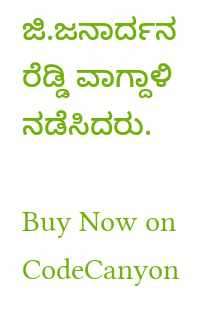ಜಿ.ಜನಾರ್ದನ ರೆಡ್ಡಿ ವಾಗ್ದಾಳಿ ನಡೆಸಿದರು.

Buy Now on CodeCanyon